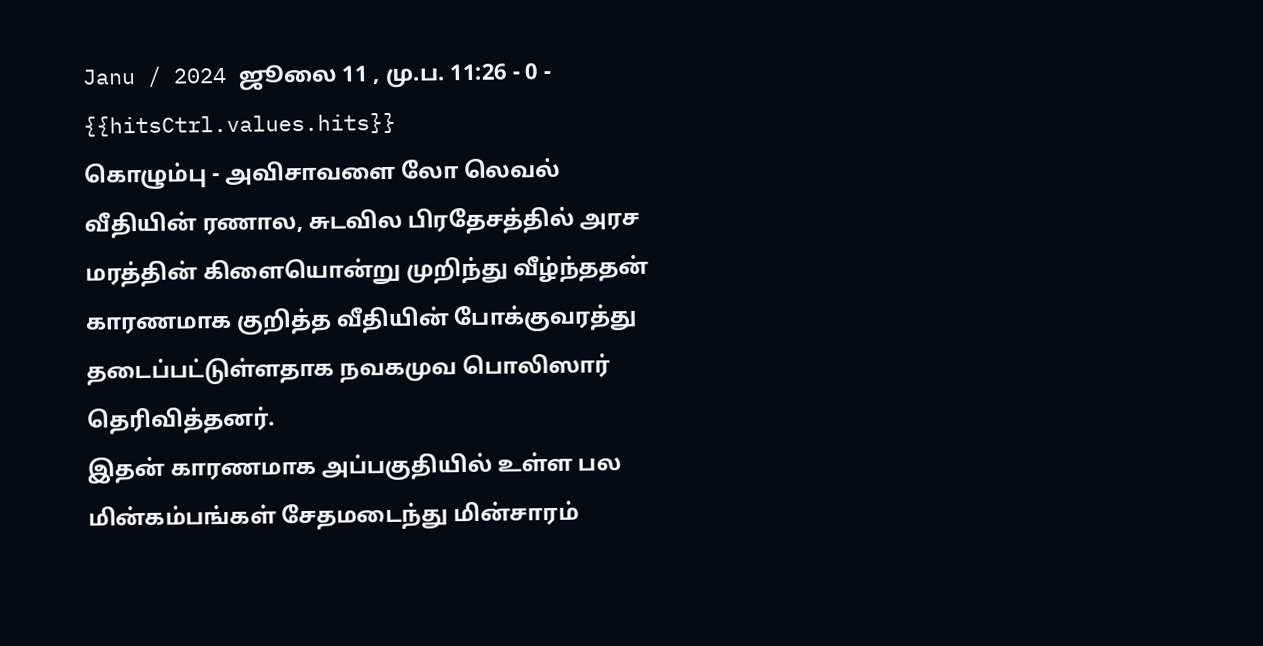Janu / 2024 ஜூலை 11 , மு.ப. 11:26 - 0 - {{hitsCtrl.values.hits}}
கொழும்பு - அவிசாவளை லோ லெவல் வீதியின் ரணால, சுடவில பிரதேசத்தில் அரச மரத்தின் கிளையொன்று முறிந்து வீழ்ந்ததன் காரணமாக குறித்த வீதியின் போக்குவரத்து தடைப்பட்டுள்ளதாக நவகமுவ பொலிஸார் தெரிவித்தனர்.
இதன் காரணமாக அப்பகுதியில் உள்ள பல மின்கம்பங்கள் சேதமடைந்து மின்சாரம்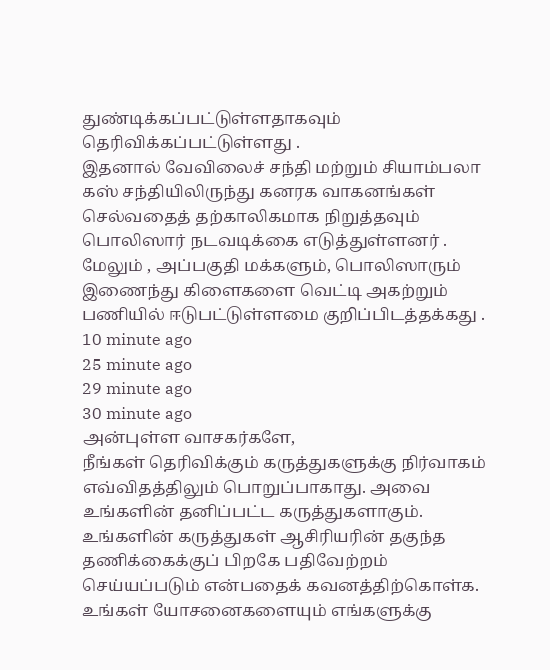துண்டிக்கப்பட்டுள்ளதாகவும் தெரிவிக்கப்பட்டுள்ளது .
இதனால் வேவிலைச் சந்தி மற்றும் சியாம்பலா கஸ் சந்தியிலிருந்து கனரக வாகனங்கள் செல்வதைத் தற்காலிகமாக நிறுத்தவும் பொலிஸார் நடவடிக்கை எடுத்துள்ளனர் .
மேலும் , அப்பகுதி மக்களும், பொலிஸாரும் இணைந்து கிளைகளை வெட்டி அகற்றும் பணியில் ஈடுபட்டுள்ளமை குறிப்பிடத்தக்கது .
10 minute ago
25 minute ago
29 minute ago
30 minute ago
அன்புள்ள வாசகர்களே,
நீங்கள் தெரிவிக்கும் கருத்துகளுக்கு நிர்வாகம் எவ்விதத்திலும் பொறுப்பாகாது. அவை உங்களின் தனிப்பட்ட கருத்துகளாகும். உங்களின் கருத்துகள் ஆசிரியரின் தகுந்த தணிக்கைக்குப் பிறகே பதிவேற்றம் செய்யப்படும் என்பதைக் கவனத்திற்கொள்க. உங்கள் யோசனைகளையும் எங்களுக்கு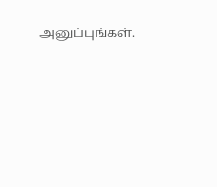அனுப்புங்கள்.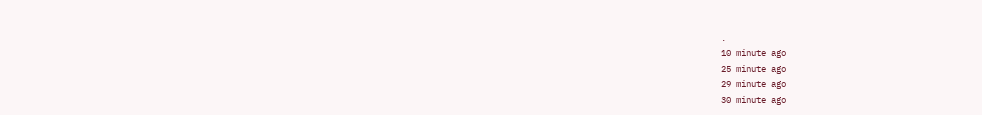.
10 minute ago
25 minute ago
29 minute ago
30 minute ago